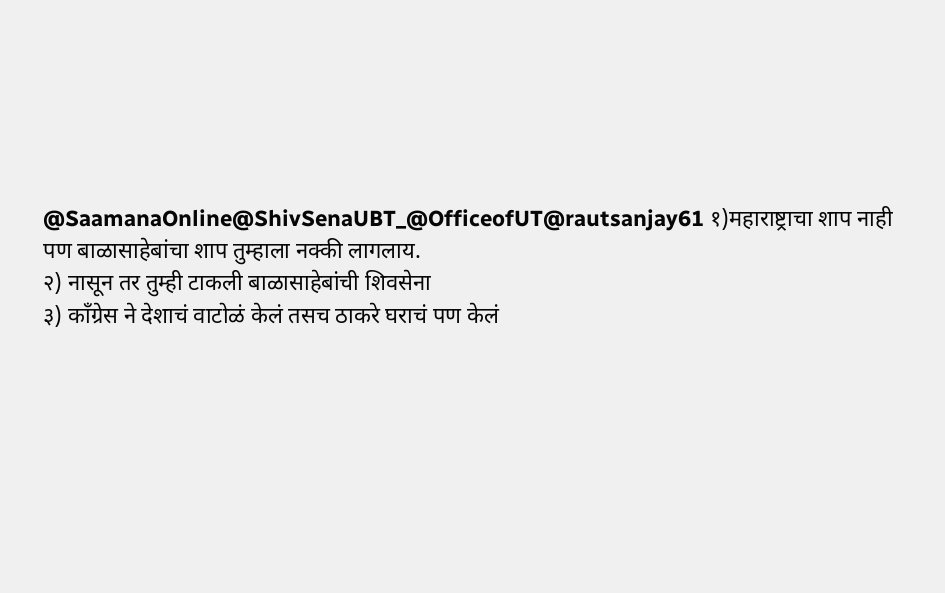@SaamanaOnline@ShivSenaUBT_@OfficeofUT@rautsanjay61 १)महाराष्ट्राचा शाप नाही पण बाळासाहेबांचा शाप तुम्हाला नक्की लागलाय.
२) नासून तर तुम्ही टाकली बाळासाहेबांची शिवसेना
३) काँग्रेस ने देशाचं वाटोळं केलं तसच ठाकरे घराचं पण केलं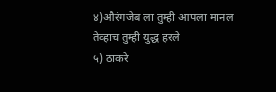४)औरंगजेब ला तुम्ही आपला मानल तेव्हाच तुम्ही युद्ध हरले
५) ठाकरे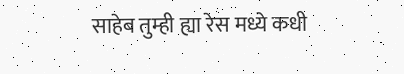साहेब तुम्ही ह्या रेस मध्ये कधी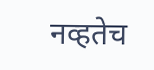नव्हतेच